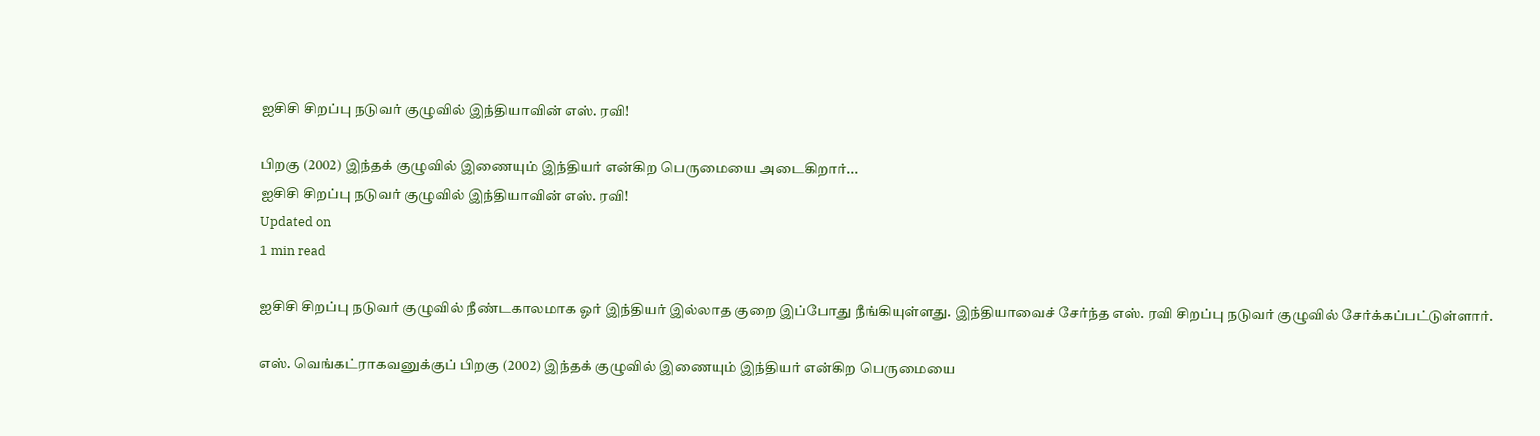ஐசிசி சிறப்பு நடுவர் குழுவில் இந்தியாவின் எஸ். ரவி!

பிறகு (2002) இந்தக் குழுவில் இணையும் இந்தியர் என்கிற பெருமையை அடைகிறார்...
ஐசிசி சிறப்பு நடுவர் குழுவில் இந்தியாவின் எஸ். ரவி!
Updated on
1 min read

ஐசிசி சிறப்பு நடுவர் குழுவில் நீண்டகாலமாக ஓர் இந்தியர் இல்லாத குறை இப்போது நீங்கியுள்ளது. இந்தியாவைச் சேர்ந்த எஸ். ரவி சிறப்பு நடுவர் குழுவில் சேர்க்கப்பட்டுள்ளார்.

எஸ். வெங்கட்ராகவனுக்குப் பிறகு (2002) இந்தக் குழுவில் இணையும் இந்தியர் என்கிற பெருமையை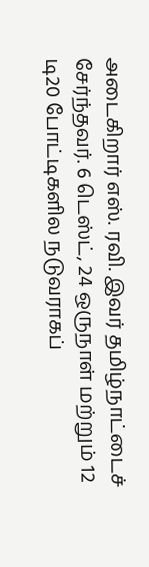அடைகிறார் எஸ். ரவி. இவர் தமிழ்நாட்டைச் சேர்ந்தவர். 6 டெஸ்ட், 24 ஒருநாள் மற்றும் 12 டி20 போட்டிகளில நடுவராகப்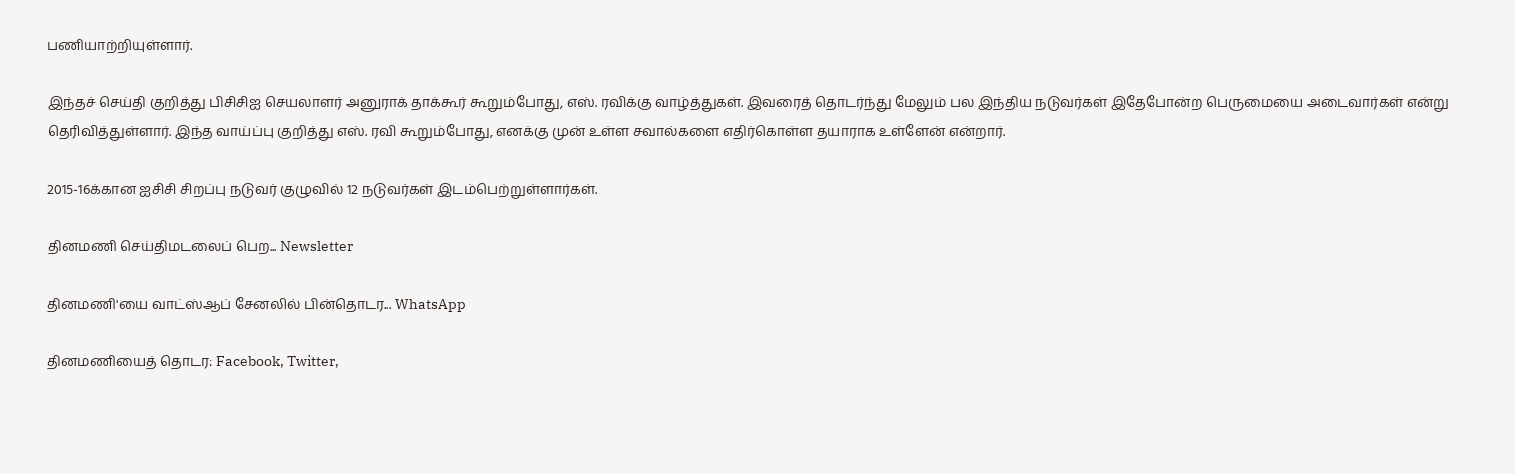பணியாற்றியுள்ளார்.

இந்தச் செய்தி குறித்து பிசிசிஐ செயலாளர் அனுராக் தாக்கூர் கூறும்போது, எஸ். ரவிக்கு வாழ்த்துகள். இவரைத் தொடர்ந்து மேலும் பல இந்திய நடுவர்கள் இதேபோன்ற பெருமையை அடைவார்கள் என்று தெரிவித்துள்ளார். இந்த வாய்ப்பு குறித்து எஸ். ரவி கூறும்போது, எனக்கு முன் உள்ள சவால்களை எதிர்கொள்ள தயாராக உள்ளேன் என்றார்.

2015-16க்கான ஐசிசி சிறப்பு நடுவர் குழுவில் 12 நடுவர்கள் இடம்பெற்றுள்ளார்கள்.

தினமணி செய்திமடலைப் பெற... Newsletter

தினமணி'யை வாட்ஸ்ஆப் சேனலில் பின்தொடர... WhatsApp

தினமணியைத் தொடர: Facebook, Twitter,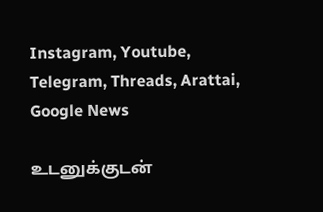Instagram, Youtube, Telegram, Threads, Arattai, Google News

உடனுக்குடன்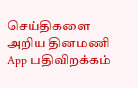செய்திகளை அறிய தினமணி App பதிவிறக்கம்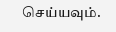செய்யவும்.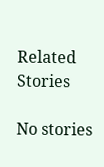Related Stories

No stories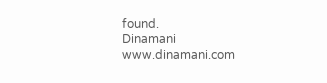found.
Dinamani
www.dinamani.com